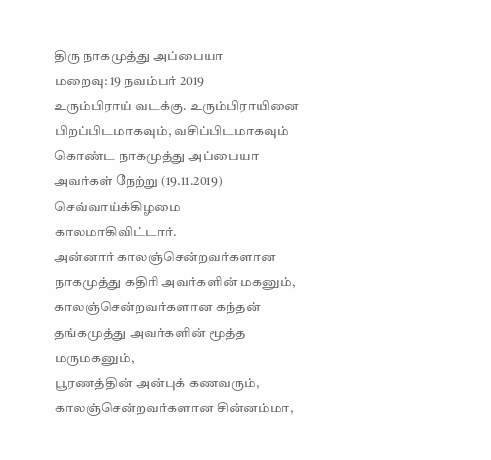திரு நாகமுத்து அப்பையா
மறைவு: 19 நவம்பர் 2019
உரும்பிராய் வடக்கு. உரும்பிராயினை பிறப்பிடமாகவும், வசிப்பிடமாகவும் கொண்ட நாகமுத்து அப்பையா அவர்கள் நேற்று (19.11.2019) செவ்வாய்க்கிழமை காலமாகிவிட்டார்.
அன்னார் காலஞ்சென்றவர்களான நாகமுத்து கதிரி அவர்களின் மகனும்,
காலஞ்சென்றவர்களான கந்தன் தங்கமுத்து அவர்களின் மூத்த மருமகனும்,
பூரணத்தின் அன்புக் கணவரும்,
காலஞ்சென்றவர்களான சின்னம்மா,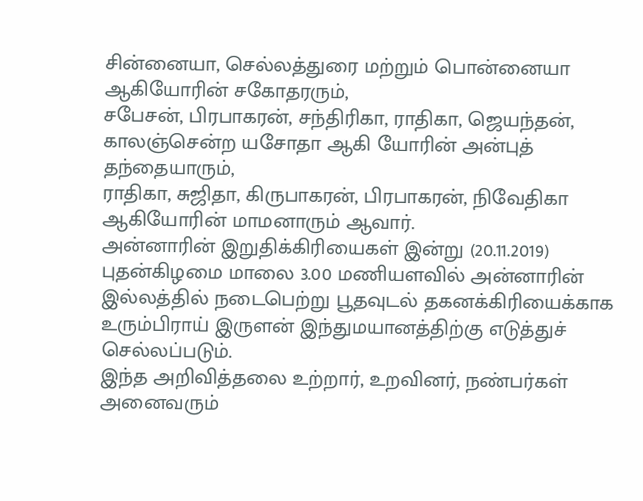சின்னையா, செல்லத்துரை மற்றும் பொன்னையா ஆகியோரின் சகோதரரும்,
சபேசன், பிரபாகரன், சந்திரிகா, ராதிகா, ஜெயந்தன், காலஞ்சென்ற யசோதா ஆகி யோரின் அன்புத் தந்தையாரும்,
ராதிகா, சுஜிதா, கிருபாகரன், பிரபாகரன், நிவேதிகா ஆகியோரின் மாமனாரும் ஆவார்.
அன்னாரின் இறுதிக்கிரியைகள் இன்று (20.11.2019) புதன்கிழமை மாலை 3.00 மணியளவில் அன்னாரின் இல்லத்தில் நடைபெற்று பூதவுடல் தகனக்கிரியைக்காக உரும்பிராய் இருளன் இந்துமயானத்திற்கு எடுத்துச் செல்லப்படும்.
இந்த அறிவித்தலை உற்றார், உறவினர், நண்பர்கள் அனைவரும்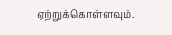ஏற்றுக்கொள்ளவும்.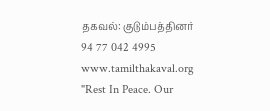தகவல்: குடும்பத்தினர்
94 77 042 4995
www.tamilthakaval.org
"Rest In Peace. Our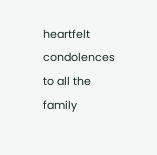heartfelt condolences to all the family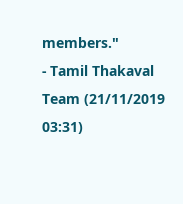members."
- Tamil Thakaval Team (21/11/2019 03:31)